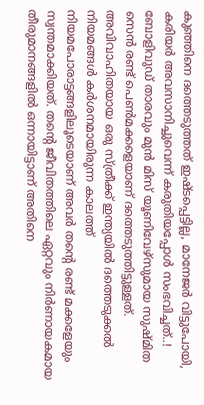കുഞ്ഞിനെ ദത്തെടുത്തത് ഇഷ്ടപ്പെട്ടില്ല, മാനേജർ വിട്ടുപോയി, കരിയർ അവസാനിച്ചുവെന്ന് കരുതിയപ്പോൾ സംഭവിച്ചത്..!
ബോളിവുഡ് താരവും മുൻ മിസ് യൂണിവേഴ്സുമായ സുഷ്മിത സെൻ രണ്ട് പെൺമക്കളെയാണ് ദത്തെടുത്തിട്ടുള്ളത്. അവിവാഹിതയായ ഒരു സ്ത്രീക്ക് ഇന്ത്യയിൽ ദത്തെടുക്കൽ നിയമങ്ങൾ കർശനമായിരുന്ന കാലത്ത് നിയമപോരാട്ടങ്ങളിലൂടെയാണ് അവർ തന്റെ രണ്ട് മക്കളേയും സ്വന്തമാക്കിയത്. തന്റെ ജീവിതത്തിലെ ഏറ്റവും നിർണായകമായ തീരുമാനങ്ങളിൽ ഒന്നായിട്ടാണ് അതിനെ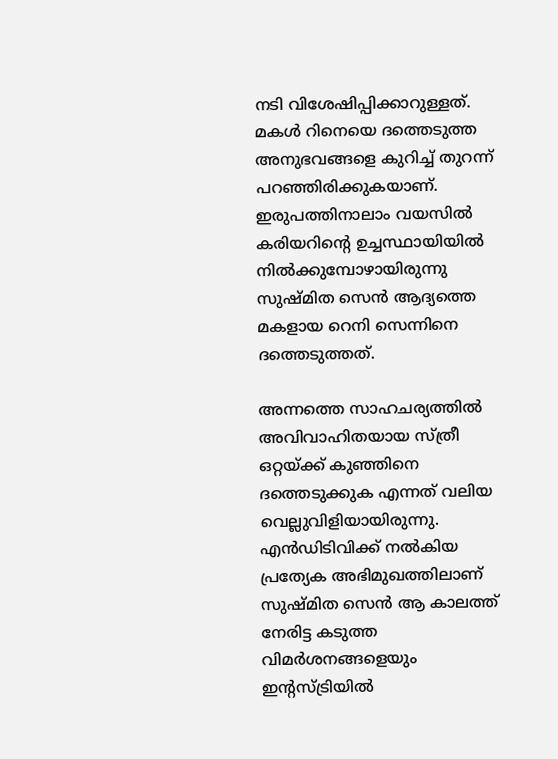നടി വിശേഷിപ്പിക്കാറുള്ളത്.
മകൾ റിനെയെ ദത്തെടുത്ത അനുഭവങ്ങളെ കുറിച്ച് തുറന്ന് പറഞ്ഞിരിക്കുകയാണ്. ഇരുപത്തിനാലാം വയസിൽ കരിയറിന്റെ ഉച്ചസ്ഥായിയിൽ നിൽക്കുമ്പോഴായിരുന്നു സുഷ്മിത സെൻ ആദ്യത്തെ മകളായ റെനി സെന്നിനെ ദത്തെടുത്തത്.

അന്നത്തെ സാഹചര്യത്തിൽ അവിവാഹിതയായ സ്ത്രീ ഒറ്റയ്ക്ക് കുഞ്ഞിനെ ദത്തെടുക്കുക എന്നത് വലിയ വെല്ലുവിളിയായിരുന്നു. എൻഡിടിവിക്ക് നൽകിയ പ്രത്യേക അഭിമുഖത്തിലാണ് സുഷ്മിത സെൻ ആ കാലത്ത് നേരിട്ട കടുത്ത വിമർശനങ്ങളെയും ഇന്റസ്ട്രിയിൽ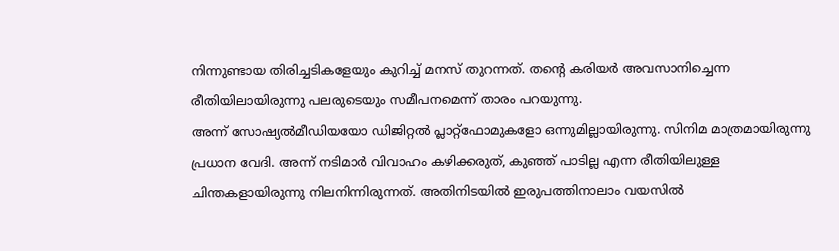നിന്നുണ്ടായ തിരിച്ചടികളേയും കുറിച്ച് മനസ് തുറന്നത്. തന്റെ കരിയർ അവസാനിച്ചെന്ന രീതിയിലായിരുന്നു പലരുടെയും സമീപനമെന്ന് താരം പറയുന്നു.
അന്ന് സോഷ്യൽമീഡിയയോ ഡിജിറ്റൽ പ്ലാറ്റ്ഫോമുകളോ ഒന്നുമില്ലായിരുന്നു. സിനിമ മാത്രമായിരുന്നു പ്രധാന വേദി. അന്ന് നടിമാർ വിവാഹം കഴിക്കരുത്, കുഞ്ഞ് പാടില്ല എന്ന രീതിയിലുള്ള ചിന്തകളായിരുന്നു നിലനിന്നിരുന്നത്. അതിനിടയിൽ ഇരുപത്തിനാലാം വയസിൽ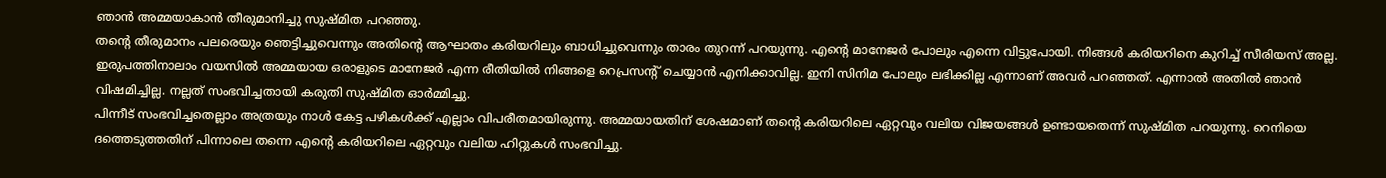ഞാൻ അമ്മയാകാൻ തീരുമാനിച്ചു സുഷ്മിത പറഞ്ഞു.
തന്റെ തീരുമാനം പലരെയും ഞെട്ടിച്ചുവെന്നും അതിന്റെ ആഘാതം കരിയറിലും ബാധിച്ചുവെന്നും താരം തുറന്ന് പറയുന്നു. എന്റെ മാനേജർ പോലും എന്നെ വിട്ടുപോയി. നിങ്ങൾ കരിയറിനെ കുറിച്ച് സീരിയസ് അല്ല. ഇരുപത്തിനാലാം വയസിൽ അമ്മയായ ഒരാളുടെ മാനേജർ എന്ന രീതിയിൽ നിങ്ങളെ റെപ്രസന്റ് ചെയ്യാൻ എനിക്കാവില്ല. ഇനി സിനിമ പോലും ലഭിക്കില്ല എന്നാണ് അവർ പറഞ്ഞത്. എന്നാൽ അതിൽ ഞാൻ വിഷമിച്ചില്ല. നല്ലത് സംഭവിച്ചതായി കരുതി സുഷ്മിത ഓർമ്മിച്ചു.
പിന്നീട് സംഭവിച്ചതെല്ലാം അത്രയും നാൾ കേട്ട പഴികൾക്ക് എല്ലാം വിപരീതമായിരുന്നു. അമ്മയായതിന് ശേഷമാണ് തന്റെ കരിയറിലെ ഏറ്റവും വലിയ വിജയങ്ങൾ ഉണ്ടായതെന്ന് സുഷ്മിത പറയുന്നു. റെനിയെ ദത്തെടുത്തതിന് പിന്നാലെ തന്നെ എന്റെ കരിയറിലെ ഏറ്റവും വലിയ ഹിറ്റുകൾ സംഭവിച്ചു.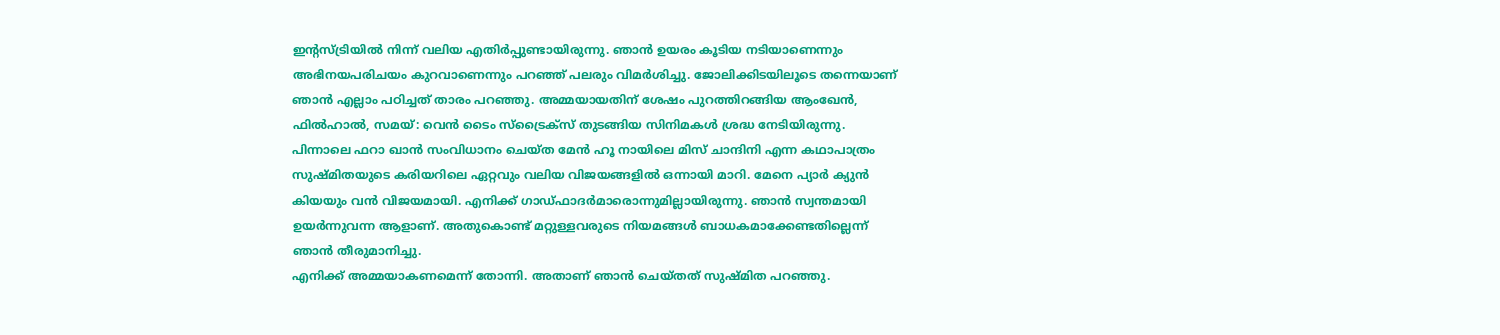ഇന്റസ്ട്രിയിൽ നിന്ന് വലിയ എതിർപ്പുണ്ടായിരുന്നു. ഞാൻ ഉയരം കൂടിയ നടിയാണെന്നും അഭിനയപരിചയം കുറവാണെന്നും പറഞ്ഞ് പലരും വിമർശിച്ചു. ജോലിക്കിടയിലൂടെ തന്നെയാണ് ഞാൻ എല്ലാം പഠിച്ചത് താരം പറഞ്ഞു. അമ്മയായതിന് ശേഷം പുറത്തിറങ്ങിയ ആംഖേൻ, ഫിൽഹാൽ, സമയ്: വെൻ ടൈം സ്ട്രൈക്സ് തുടങ്ങിയ സിനിമകൾ ശ്രദ്ധ നേടിയിരുന്നു.
പിന്നാലെ ഫറാ ഖാൻ സംവിധാനം ചെയ്ത മേൻ ഹൂ നായിലെ മിസ് ചാന്ദിനി എന്ന കഥാപാത്രം സുഷ്മിതയുടെ കരിയറിലെ ഏറ്റവും വലിയ വിജയങ്ങളിൽ ഒന്നായി മാറി. മേനെ പ്യാർ ക്യുൻ കിയയും വൻ വിജയമായി. എനിക്ക് ഗാഡ്ഫാദർമാരൊന്നുമില്ലായിരുന്നു. ഞാൻ സ്വന്തമായി ഉയർന്നുവന്ന ആളാണ്. അതുകൊണ്ട് മറ്റുള്ളവരുടെ നിയമങ്ങൾ ബാധകമാക്കേണ്ടതില്ലെന്ന് ഞാൻ തീരുമാനിച്ചു.
എനിക്ക് അമ്മയാകണമെന്ന് തോന്നി. അതാണ് ഞാൻ ചെയ്തത് സുഷ്മിത പറഞ്ഞു.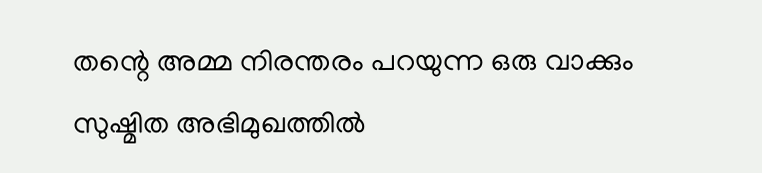തന്റെ അമ്മ നിരന്തരം പറയുന്ന ഒരു വാക്കും സുഷ്മിത അഭിമുഖത്തിൽ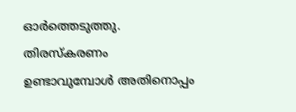ഓർത്തെടുത്തു. തിരസ്കരണം ഉണ്ടാവുമ്പോൾ അതിനൊപ്പം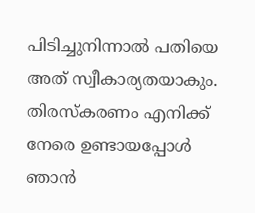പിടിച്ചുനിന്നാൽ പതിയെ അത് സ്വീകാര്യതയാകും.
തിരസ്കരണം എനിക്ക് നേരെ ഉണ്ടായപ്പോൾ ഞാൻ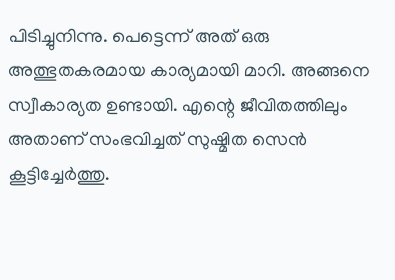പിടിച്ചുനിന്നു. പെട്ടെന്ന് അത് ഒരു അത്ഭുതകരമായ കാര്യമായി മാറി. അങ്ങനെ സ്വീകാര്യത ഉണ്ടായി. എന്റെ ജീവിതത്തിലും അതാണ് സംഭവിച്ചത് സുഷ്മിത സെൻ കൂട്ടിച്ചേർത്തു.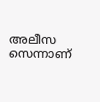അലീസ സെന്നാണ്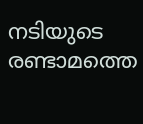നടിയുടെ രണ്ടാമത്തെ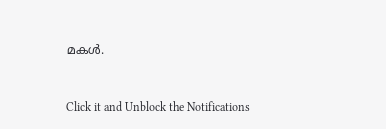മകൾ.


Click it and Unblock the Notifications